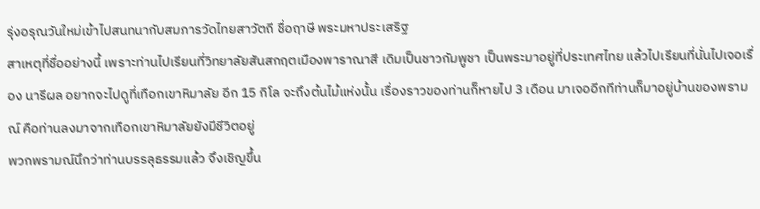รุ่งอรุณวันใหม่เข้าไปสนทนากับสมภารวัดไทยสาวัตถี ชื่อฤาษี พระมหาประเสริฐ
สาเหตุที่ชื่ออย่างนี้ เพราะท่านไปเรียนที่วิทยาลัยสันสกฤตเมืองพาราณาสี เดิมเป็นชาวกัมพูชา เป็นพระมาอยู่ที่ประเทศไทย แล้วไปเรียนที่นั่นไปเจอเรื่อง นารีผล อยากจะไปดูที่เทือกเขาหิมาลัย อีก 15 กิโล จะถึงต้นไม้แห่งนั้น เรื่องราวของท่านก็หายไป 3 เดือน มาเจออีกทีท่านก็มาอยู่บ้านของพรามณ์ คือท่านลงมาจากเทือกเขาหิมาลัยยังมีชีวิตอยู่
พวกพรามณ์นึกว่าท่านบรรลุธรรมแล้ว จึงเชิญขึ้น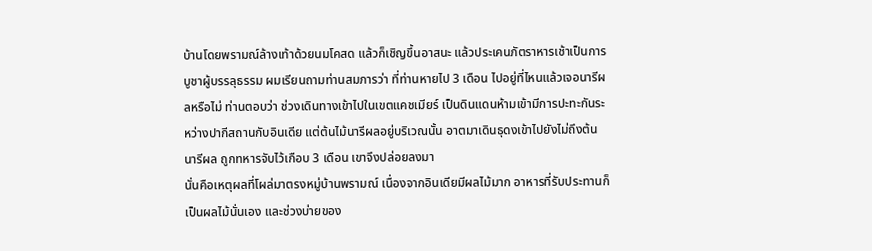บ้านโดยพรามณ์ล้างเท้าด้วยนมโคสด แล้วก็เชิญขึ้นอาสนะ แล้วประเคนภัตราหารเช้าเป็นการบูชาผู้บรรลุธรรม ผมเรียนถามท่านสมภารว่า ที่ท่านหายไป 3 เดือน ไปอยู่ที่ไหนแล้วเจอนารีผลหรือไม่ ท่านตอบว่า ช่วงเดินทางเข้าไปในเขตแคชเมียร์ เป็นดินแดนห้ามเข้ามีการปะทะกันระหว่างปากีสถานกับอินเดีย แต่ต้นไม้นารีผลอยู่บริเวณนั้น อาตมาเดินธุดงเข้าไปยังไม่ถึงต้นนารีผล ถูกทหารจับไว้เกือบ 3 เดือน เขาจึงปล่อยลงมา
นั่นคือเหตุผลที่โผล่มาตรงหมู่บ้านพรามณ์ เนื่องจากอินเดียมีผลไม้มาก อาหารที่รับประทานก็เป็นผลไม้นั่นเอง และช่วงบ่ายของ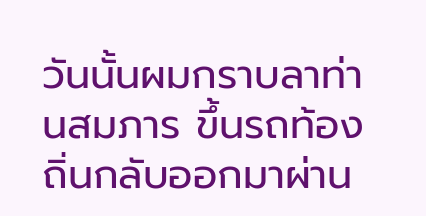วันนั้นผมกราบลาท่านสมภาร ขึ้นรถท้องถิ่นกลับออกมาผ่าน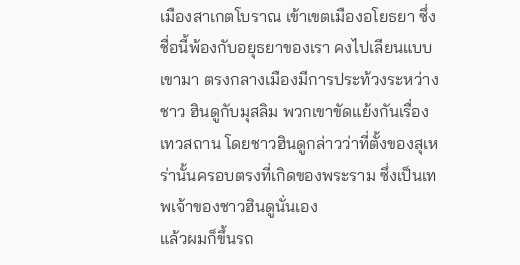เมืองสาเกตโบราณ เข้าเขตเมืองอโยธยา ซึ่งชื่อนี้พ้องกับอยุธยาของเรา คงไปเลียนแบบเขามา ตรงกลางเมืองมีการประท้วงระหว่างชาว ฮินดูกับมุสลิม พวกเขาขัดแย้งกันเรื่อง เทวสถาน โดยชาวฮินดูกล่าวว่าที่ตั้งของสุเหร่านั้นครอบตรงที่เกิดของพระราม ซึ่งเป็นเทพเจ้าของชาวฮินดูนั่นเอง
แล้วผมก็ขึ้นรถ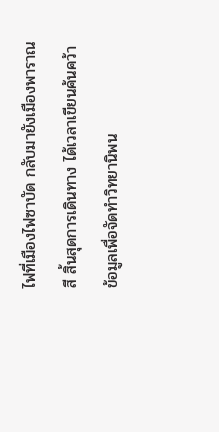ไฟที่เมืองไฟซาบัด กลับมายังเมืองพาราณสี สิ้นสุดการเดินทาง ได้เวลาเขียนค้นคว้าข้อมูลเพื่อจัดทำวิทยานิพน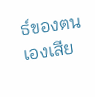ธ์ของตนเองเสีย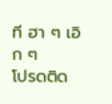ที ฮา ๆ เอิก ๆ
โปรดติด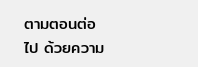ตามตอนต่อไป ด้วยความ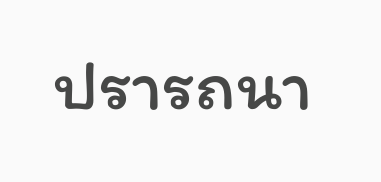ปรารถนา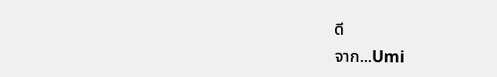ดี
จาก...Umi